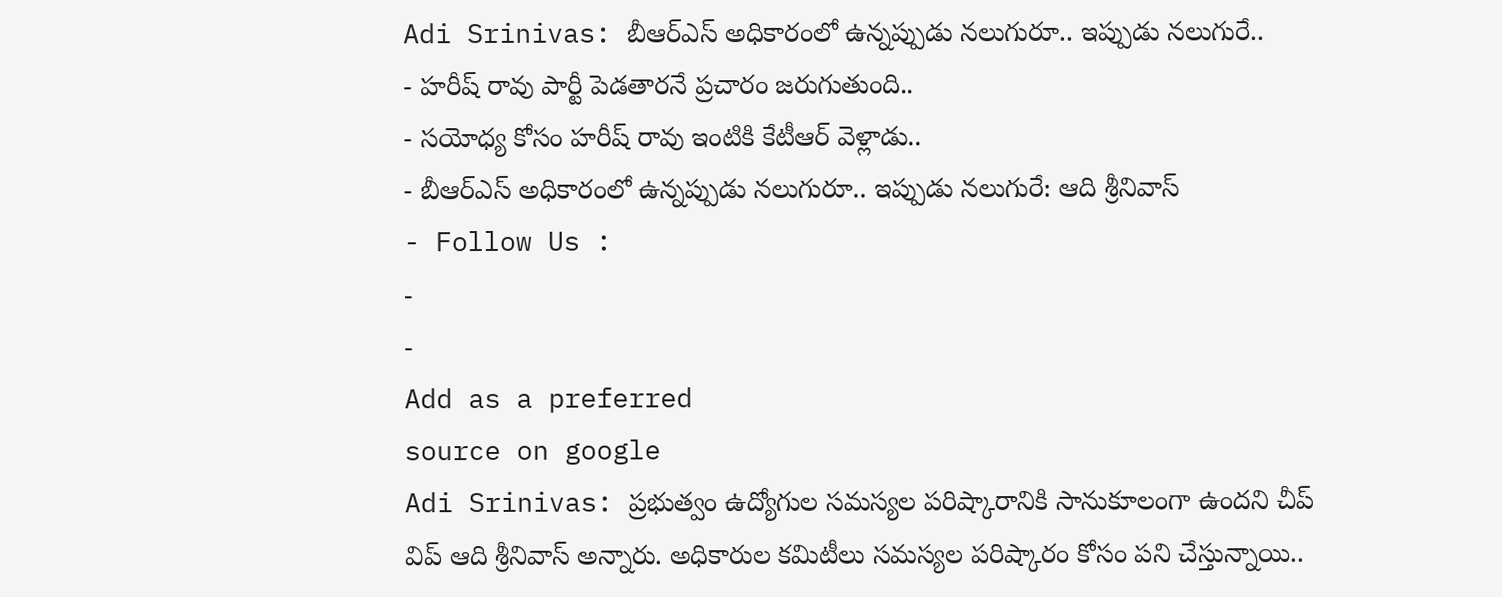Adi Srinivas: బీఆర్ఎస్ అధికారంలో ఉన్నప్పుడు నలుగురూ.. ఇప్పుడు నలుగురే..
- హరీష్ రావు పార్టీ పెడతారనే ప్రచారం జరుగుతుంది..
- సయోధ్య కోసం హరీష్ రావు ఇంటికి కేటీఆర్ వెళ్లాడు..
- బీఆర్ఎస్ అధికారంలో ఉన్నప్పుడు నలుగురూ.. ఇప్పుడు నలుగురే: ఆది శ్రీనివాస్
- Follow Us :
-
-
Add as a preferred
source on google
Adi Srinivas: ప్రభుత్వం ఉద్యోగుల సమస్యల పరిష్కారానికి సానుకూలంగా ఉందని చీప్ విప్ ఆది శ్రీనివాస్ అన్నారు. అధికారుల కమిటీలు సమస్యల పరిష్కారం కోసం పని చేస్తున్నాయి..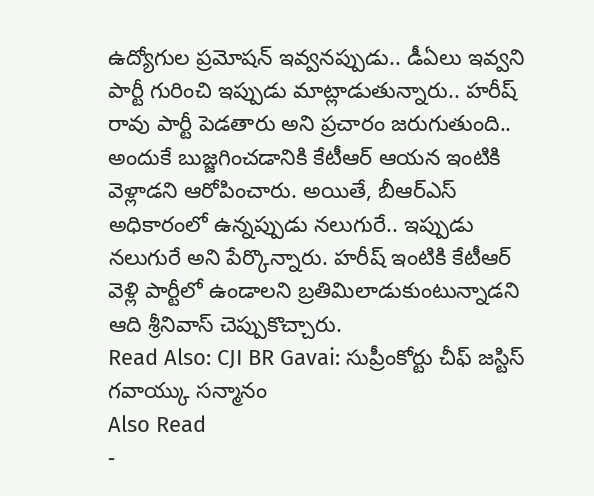ఉద్యోగుల ప్రమోషన్ ఇవ్వనప్పుడు.. డీఏలు ఇవ్వని పార్టీ గురించి ఇప్పుడు మాట్లాడుతున్నారు.. హరీష్ రావు పార్టీ పెడతారు అని ప్రచారం జరుగుతుంది.. అందుకే బుజ్జగించడానికి కేటీఆర్ ఆయన ఇంటికి వెళ్లాడని ఆరోపించారు. అయితే, బీఆర్ఎస్ అధికారంలో ఉన్నప్పుడు నలుగురే.. ఇప్పుడు నలుగురే అని పేర్కొన్నారు. హరీష్ ఇంటికి కేటీఆర్ వెళ్లి పార్టీలో ఉండాలని బ్రతిమిలాడుకుంటున్నాడని ఆది శ్రీనివాస్ చెప్పుకొచ్చారు.
Read Also: CJI BR Gavai: సుప్రీంకోర్టు చీఫ్ జస్టిస్ గవాయ్కు సన్మానం
Also Read
-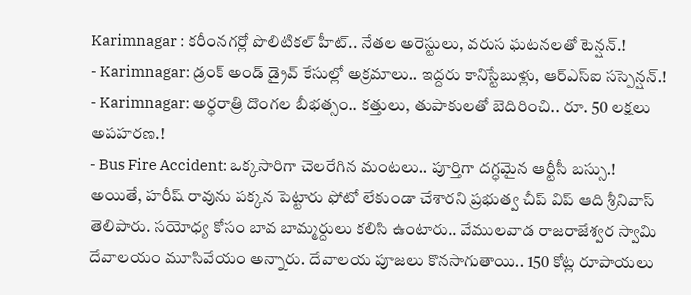Karimnagar : కరీంనగర్లో పొలిటికల్ హీట్.. నేతల అరెస్టులు, వరుస ఘటనలతో టెన్షన్.!
- Karimnagar: డ్రంక్ అండ్ డ్రైవ్ కేసుల్లో అక్రమాలు.. ఇద్దరు కానిస్టేబుళ్లు, ఆర్ఎస్ఐ సస్పెన్షన్.!
- Karimnagar: అర్ధరాత్రి దొంగల బీభత్సం.. కత్తులు, తుపాకులతో బెదిరించి.. రూ. 50 లక్షలు అపహరణ.!
- Bus Fire Accident: ఒక్కసారిగా చెలరేగిన మంటలు.. పూర్తిగా దగ్ధమైన ఆర్టీసీ బస్సు.!
అయితే, హరీష్ రావును పక్కన పెట్టారు ఫోటో లేకుండా చేశారని ప్రభుత్వ చీప్ విప్ ఆది శ్రీనివాస్ తెలిపారు. సయోధ్య కోసం బావ బామ్మర్దులు కలిసి ఉంటారు.. వేములవాడ రాజరాజేశ్వర స్వామి దేవాలయం మూసివేయం అన్నారు. దేవాలయ పూజలు కొనసాగుతాయి.. 150 కోట్ల రూపాయలు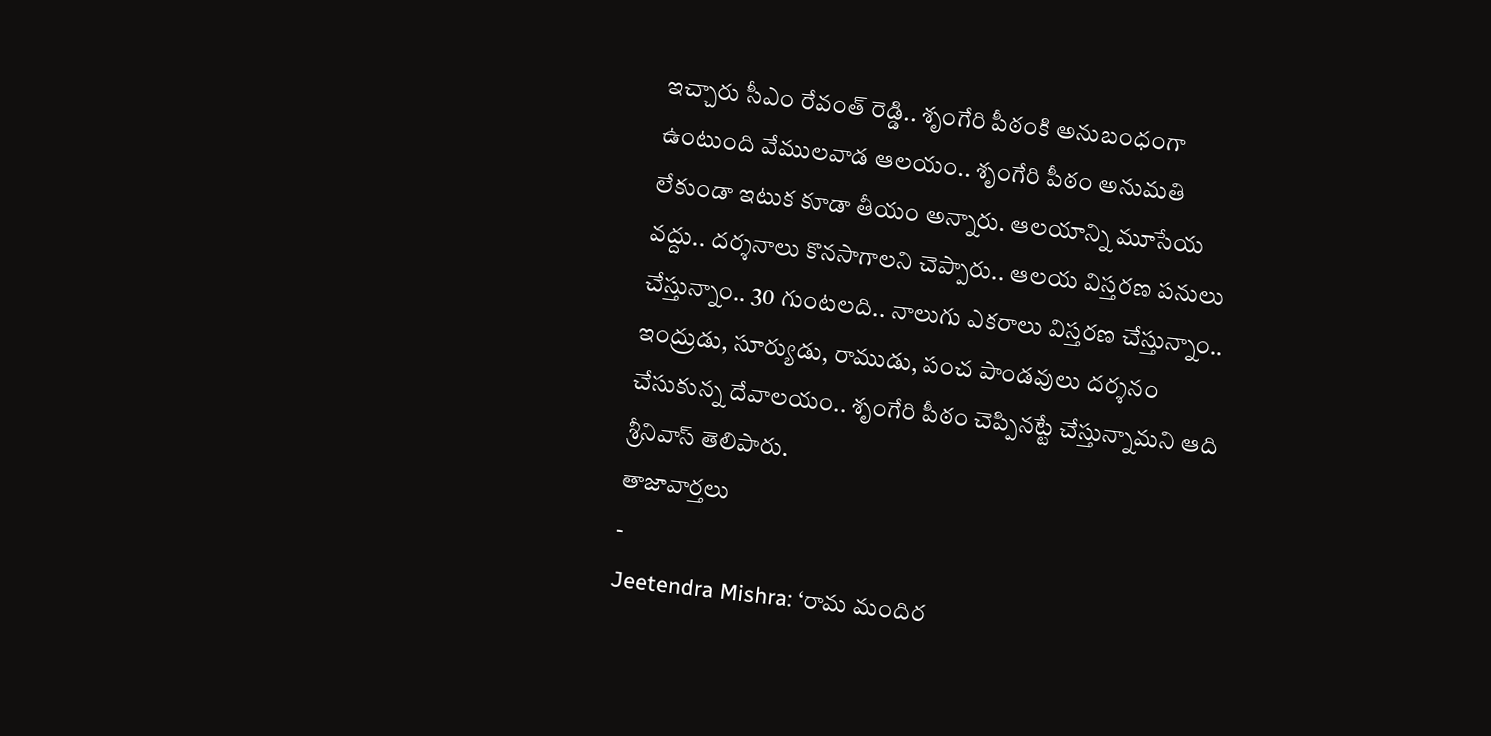ఇచ్చారు సీఎం రేవంత్ రెడ్డి.. శృంగేరి పీఠంకి అనుబంధంగా ఉంటుంది వేములవాడ ఆలయం.. శృంగేరి పీఠం అనుమతి లేకుండా ఇటుక కూడా తీయం అన్నారు. ఆలయాన్ని మూసేయ వద్దు.. దర్శనాలు కొనసాగాలని చెప్పారు.. ఆలయ విస్తరణ పనులు చేస్తున్నాం.. 30 గుంటలది.. నాలుగు ఎకరాలు విస్తరణ చేస్తున్నాం.. ఇంద్రుడు, సూర్యుడు, రాముడు, పంచ పాండవులు దర్శనం చేసుకున్న దేవాలయం.. శృంగేరి పీఠం చెప్పినట్టే చేస్తున్నామని ఆది శ్రీనివాస్ తెలిపారు.
తాజావార్తలు
-
Jeetendra Mishra: ‘రామ మందిర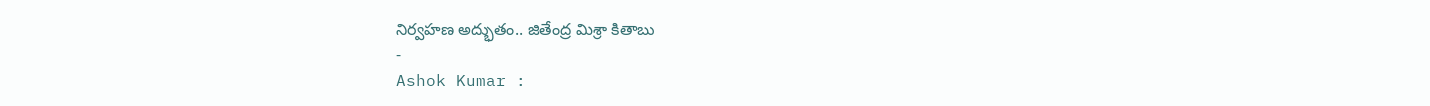నిర్వహణ అద్భుతం.. జితేంద్ర మిశ్రా కితాబు
-
Ashok Kumar :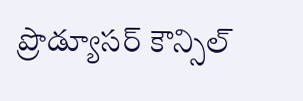ప్రొడ్యూసర్ కౌన్సిల్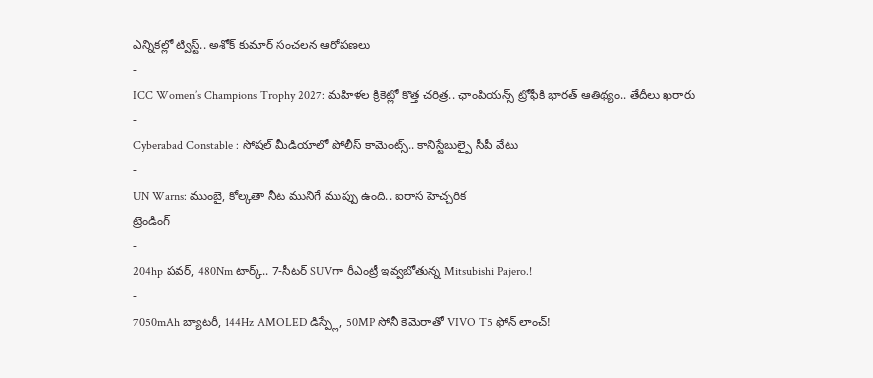ఎన్నికల్లో ట్విస్ట్.. అశోక్ కుమార్ సంచలన ఆరోపణలు
-
ICC Women’s Champions Trophy 2027: మహిళల క్రికెట్లో కొత్త చరిత్ర.. ఛాంపియన్స్ ట్రోఫీకి భారత్ ఆతిథ్యం.. తేదీలు ఖరారు
-
Cyberabad Constable : సోషల్ మీడియాలో పోలీస్ కామెంట్స్.. కానిస్టేబుల్పై సీపీ వేటు
-
UN Warns: ముంబై, కోల్కతా నీట మునిగే ముప్పు ఉంది.. ఐరాస హెచ్చరిక
ట్రెండింగ్
-
204hp పవర్, 480Nm టార్క్.. 7-సీటర్ SUVగా రీఎంట్రీ ఇవ్వబోతున్న Mitsubishi Pajero.!
-
7050mAh బ్యాటరీ, 144Hz AMOLED డిస్ప్లే, 50MP సోనీ కెమెరాతో VIVO T5 ఫోన్ లాంచ్!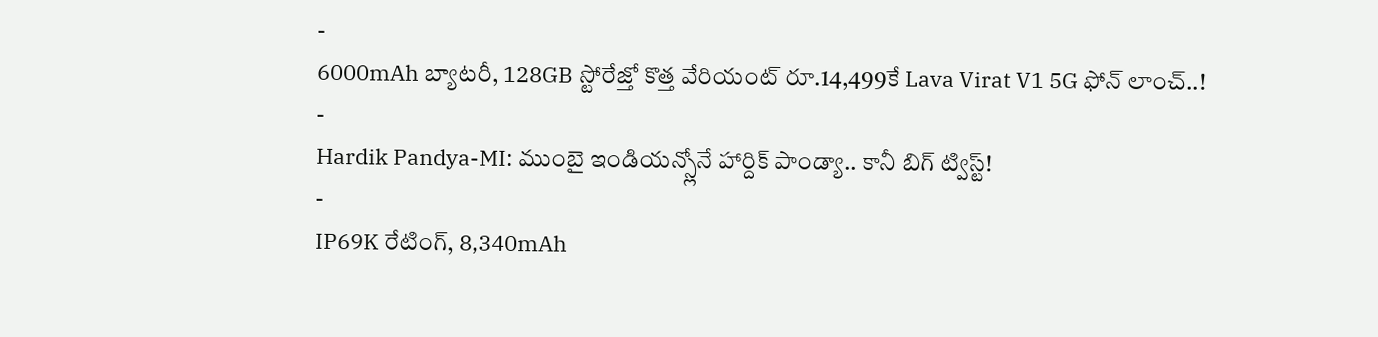-
6000mAh బ్యాటరీ, 128GB స్టోరేజ్తో కొత్త వేరియంట్ రూ.14,499కే Lava Virat V1 5G ఫోన్ లాంచ్..!
-
Hardik Pandya-MI: ముంబై ఇండియన్స్లోనే హార్దిక్ పాండ్యా.. కానీ బిగ్ ట్విస్ట్!
-
IP69K రేటింగ్, 8,340mAh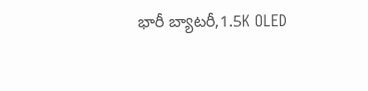భారీ బ్యాటరీ,1.5K OLED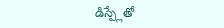డిస్ప్లేతో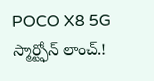POCO X8 5G స్మార్ట్ఫోన్ లాంచ్.!